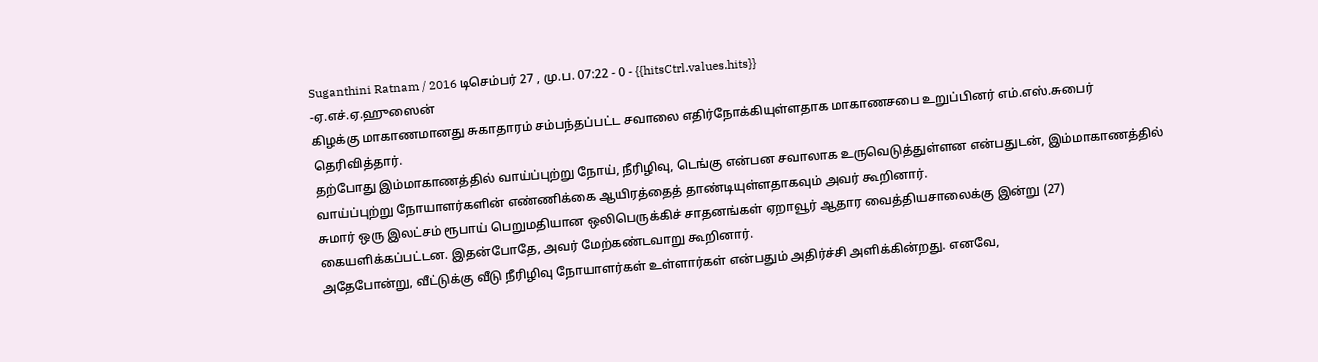Suganthini Ratnam / 2016 டிசெம்பர் 27 , மு.ப. 07:22 - 0 - {{hitsCtrl.values.hits}}
-ஏ.எச்.ஏ.ஹுஸைன்
கிழக்கு மாகாணமானது சுகாதாரம் சம்பந்தப்பட்ட சவாலை எதிர்நோக்கியுள்ளதாக மாகாணசபை உறுப்பினர் எம்.எஸ்.சுபைர் தெரிவித்தார்.
தற்போது இம்மாகாணத்தில் வாய்ப்புற்று நோய், நீரிழிவு, டெங்கு என்பன சவாலாக உருவெடுத்துள்ளன என்பதுடன், இம்மாகாணத்தில் வாய்ப்புற்று நோயாளர்களின் எண்ணிக்கை ஆயிரத்தைத் தாண்டியுள்ளதாகவும் அவர் கூறினார்.
சுமார் ஒரு இலட்சம் ரூபாய் பெறுமதியான ஒலிபெருக்கிச் சாதனங்கள் ஏறாவூர் ஆதார வைத்தியசாலைக்கு இன்று (27) கையளிக்கப்பட்டன. இதன்போதே, அவர் மேற்கண்டவாறு கூறினார்.
அதேபோன்று, வீட்டுக்கு வீடு நீரிழிவு நோயாளர்கள் உள்ளார்கள் என்பதும் அதிர்ச்சி அளிக்கின்றது. எனவே,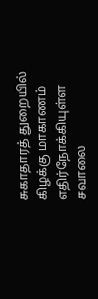சுகாதாரத் துறையில் கிழக்கு மாகாணம் எதிர்நோக்கியுள்ள சவாலை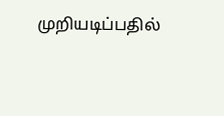முறியடிப்பதில்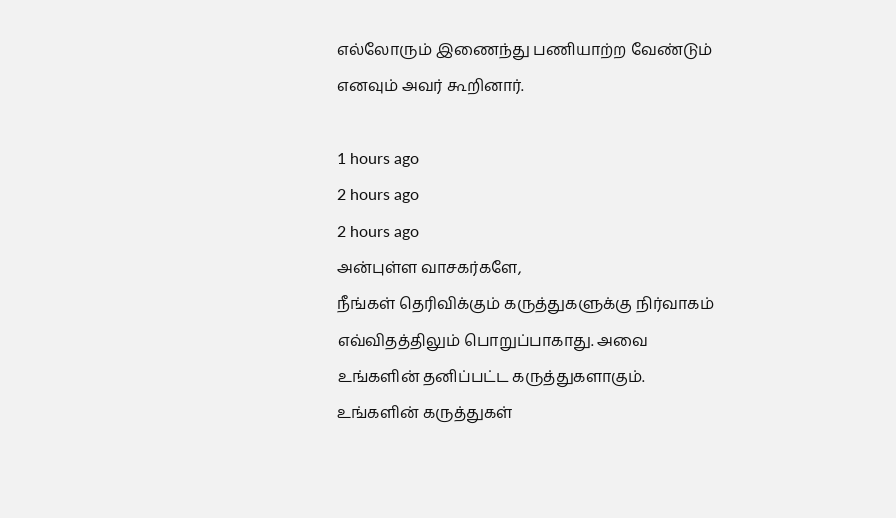எல்லோரும் இணைந்து பணியாற்ற வேண்டும் எனவும் அவர் கூறினார்.

1 hours ago
2 hours ago
2 hours ago
அன்புள்ள வாசகர்களே,
நீங்கள் தெரிவிக்கும் கருத்துகளுக்கு நிர்வாகம் எவ்விதத்திலும் பொறுப்பாகாது. அவை உங்களின் தனிப்பட்ட கருத்துகளாகும். உங்களின் கருத்துகள்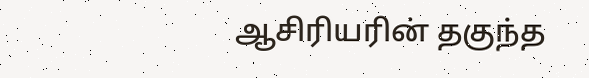ஆசிரியரின் தகுந்த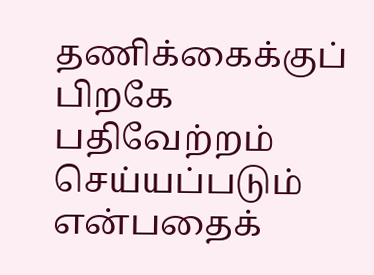தணிக்கைக்குப் பிறகே பதிவேற்றம் செய்யப்படும் என்பதைக்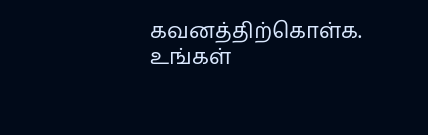கவனத்திற்கொள்க. உங்கள்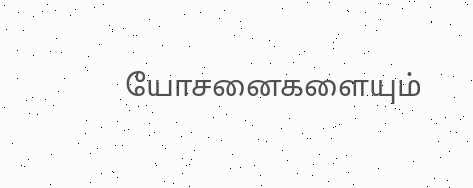யோசனைகளையும்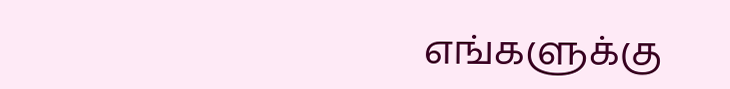எங்களுக்கு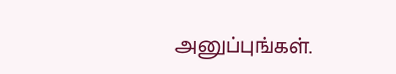அனுப்புங்கள்.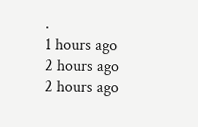.
1 hours ago
2 hours ago
2 hours ago